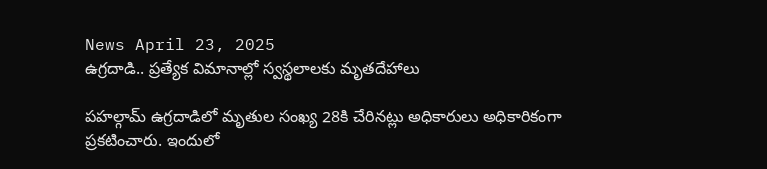News April 23, 2025
ఉగ్రదాడి.. ప్రత్యేక విమానాల్లో స్వస్థలాలకు మృతదేహాలు

పహల్గామ్ ఉగ్రదాడిలో మృతుల సంఖ్య 28కి చేరినట్లు అధికారులు అధికారికంగా ప్రకటించారు. ఇందులో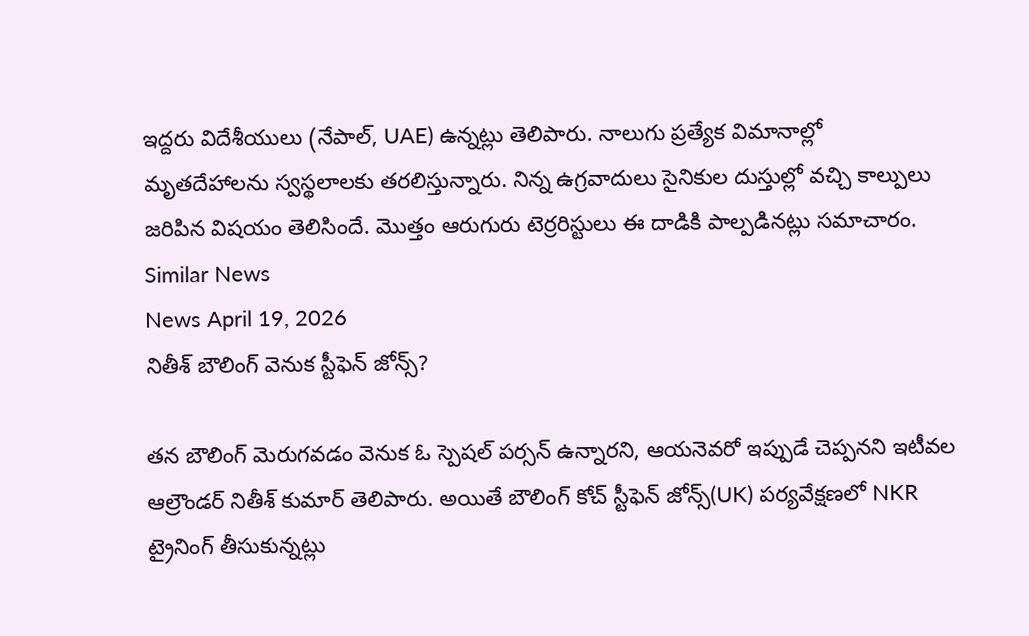ఇద్దరు విదేశీయులు (నేపాల్, UAE) ఉన్నట్లు తెలిపారు. నాలుగు ప్రత్యేక విమానాల్లో మృతదేహాలను స్వస్థలాలకు తరలిస్తున్నారు. నిన్న ఉగ్రవాదులు సైనికుల దుస్తుల్లో వచ్చి కాల్పులు జరిపిన విషయం తెలిసిందే. మొత్తం ఆరుగురు టెర్రరిస్టులు ఈ దాడికి పాల్పడినట్లు సమాచారం.
Similar News
News April 19, 2026
నితీశ్ బౌలింగ్ వెనుక స్టీఫెన్ జోన్స్?

తన బౌలింగ్ మెరుగవడం వెనుక ఓ స్పెషల్ పర్సన్ ఉన్నారని, ఆయనెవరో ఇప్పుడే చెప్పనని ఇటీవల ఆల్రౌండర్ నితీశ్ కుమార్ తెలిపారు. అయితే బౌలింగ్ కోచ్ స్టీఫెన్ జోన్స్(UK) పర్యవేక్షణలో NKR ట్రైనింగ్ తీసుకున్నట్లు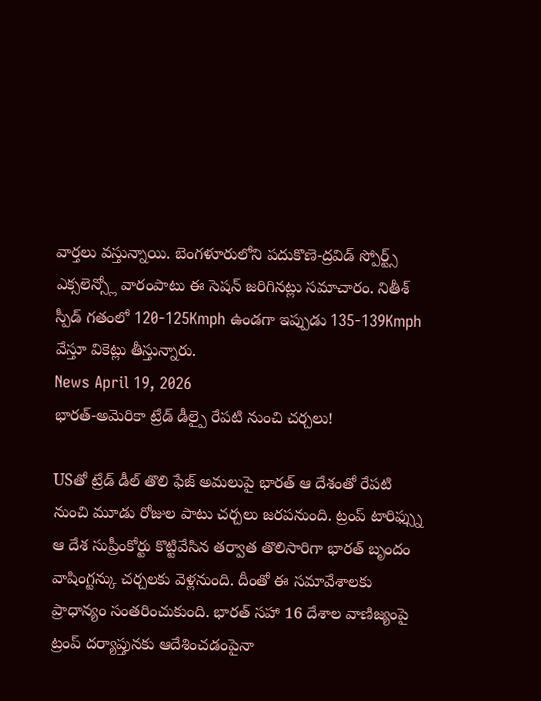వార్తలు వస్తున్నాయి. బెంగళూరులోని పదుకొణె-ద్రవిడ్ స్పోర్ట్స్ ఎక్సలెన్స్లో వారంపాటు ఈ సెషన్ జరిగినట్లు సమాచారం. నితీశ్ స్పీడ్ గతంలో 120-125Kmph ఉండగా ఇప్పుడు 135-139Kmph వేస్తూ వికెట్లు తీస్తున్నారు.
News April 19, 2026
భారత్-అమెరికా ట్రేడ్ డీల్పై రేపటి నుంచి చర్చలు!

USతో ట్రేడ్ డీల్ తొలి ఫేజ్ అమలుపై భారత్ ఆ దేశంతో రేపటి నుంచి మూడు రోజుల పాటు చర్చలు జరపనుంది. ట్రంప్ టారిఫ్స్ను ఆ దేశ సుప్రీంకోర్టు కొట్టివేసిన తర్వాత తొలిసారిగా భారత్ బృందం వాషింగ్టన్కు చర్చలకు వెళ్లనుంది. దీంతో ఈ సమావేశాలకు ప్రాధాన్యం సంతరించుకుంది. భారత్ సహా 16 దేశాల వాణిజ్యంపై ట్రంప్ దర్యాప్తునకు ఆదేశించడంపైనా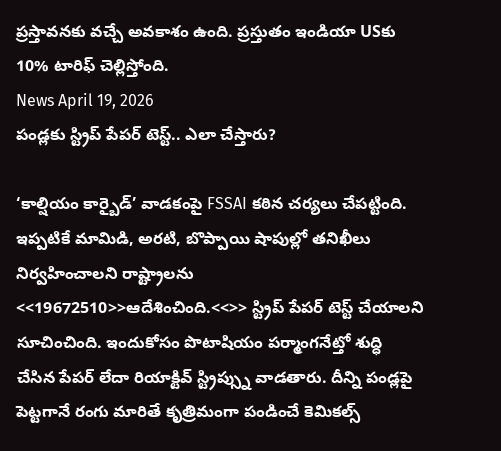ప్రస్తావనకు వచ్చే అవకాశం ఉంది. ప్రస్తుతం ఇండియా USకు 10% టారిఫ్ చెల్లిస్తోంది.
News April 19, 2026
పండ్లకు స్ట్రిప్ పేపర్ టెస్ట్.. ఎలా చేస్తారు?

‘కాల్షియం కార్బైడ్’ వాడకంపై FSSAI కఠిన చర్యలు చేపట్టింది. ఇప్పటికే మామిడి, అరటి, బొప్పాయి షాపుల్లో తనిఖీలు నిర్వహించాలని రాష్ట్రాలను <<19672510>>ఆదేశించింది.<<>> స్ట్రిప్ పేపర్ టెస్ట్ చేయాలని సూచించింది. ఇందుకోసం పొటాషియం పర్మాంగనేట్తో శుద్ధి చేసిన పేపర్ లేదా రియాక్టివ్ స్ట్రిప్స్ను వాడతారు. దీన్ని పండ్లపై పెట్టగానే రంగు మారితే కృత్రిమంగా పండించే కెమికల్స్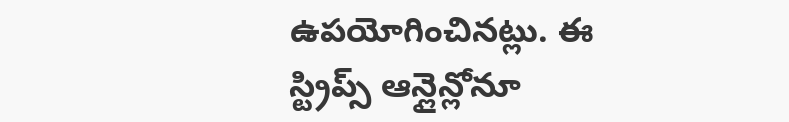ఉపయోగించినట్లు. ఈ స్ట్రిప్స్ ఆన్లైన్లోనూ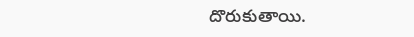దొరుకుతాయి.